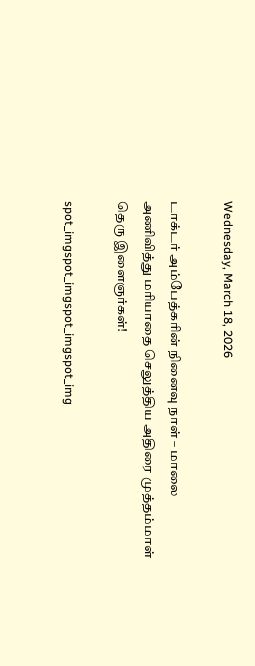Wednesday, March 18, 2026

டாக்டர் அம்பேத்கரின் நினைவு நாள் – மாலை அணிவித்து மரியாதை செலுத்திய அதிரை முத்தம்மாள் தெரு இளைஞர்கள்!

spot_imgspot_imgspot_imgspot_img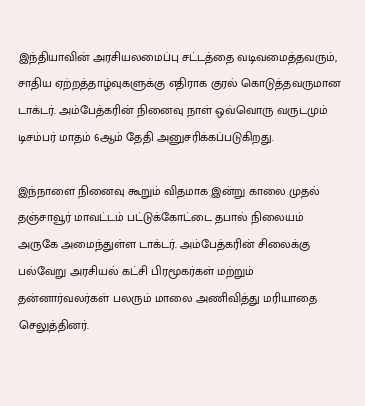இந்தியாவின் அரசியலமைப்பு சட்டத்தை வடிவமைத்தவரும், சாதிய ஏற்றத்தாழ்வுகளுக்கு எதிராக குரல் கொடுத்தவருமான டாக்டர். அம்பேத்கரின் நினைவு நாள் ஒவ்வொரு வருடமும் டிசம்பர் மாதம் 6ஆம் தேதி அனுசரிக்கப்படுகிறது.

இந்நாளை நினைவு கூறும் விதமாக இன்று காலை முதல் தஞ்சாவூர் மாவட்டம் பட்டுக்கோட்டை தபால் நிலையம் அருகே அமைந்துள்ள டாக்டர். அம்பேத்கரின் சிலைக்கு பல்வேறு அரசியல் கட்சி பிரமூகர்கள் மற்றும் தன்னார்வலர்கள் பலரும் மாலை அணிவித்து மரியாதை செலுத்தினர்.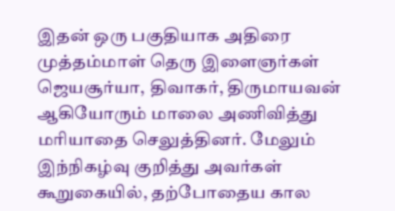இதன் ஒரு பகுதியாக அதிரை முத்தம்மாள் தெரு இளைஞர்கள் ஜெயசூர்யா, திவாகர், திருமாயவன் ஆகியோரும் மாலை அணிவித்து மரியாதை செலுத்தினர். மேலும் இந்நிகழ்வு குறித்து அவர்கள் கூறுகையில், தற்போதைய கால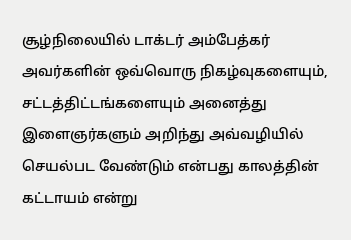சூழ்நிலையில் டாக்டர் அம்பேத்கர் அவர்களின் ஒவ்வொரு நிகழ்வுகளையும், சட்டத்திட்டங்களையும் அனைத்து இளைஞர்களும் அறிந்து அவ்வழியில் செயல்பட வேண்டும் என்பது காலத்தின் கட்டாயம் என்று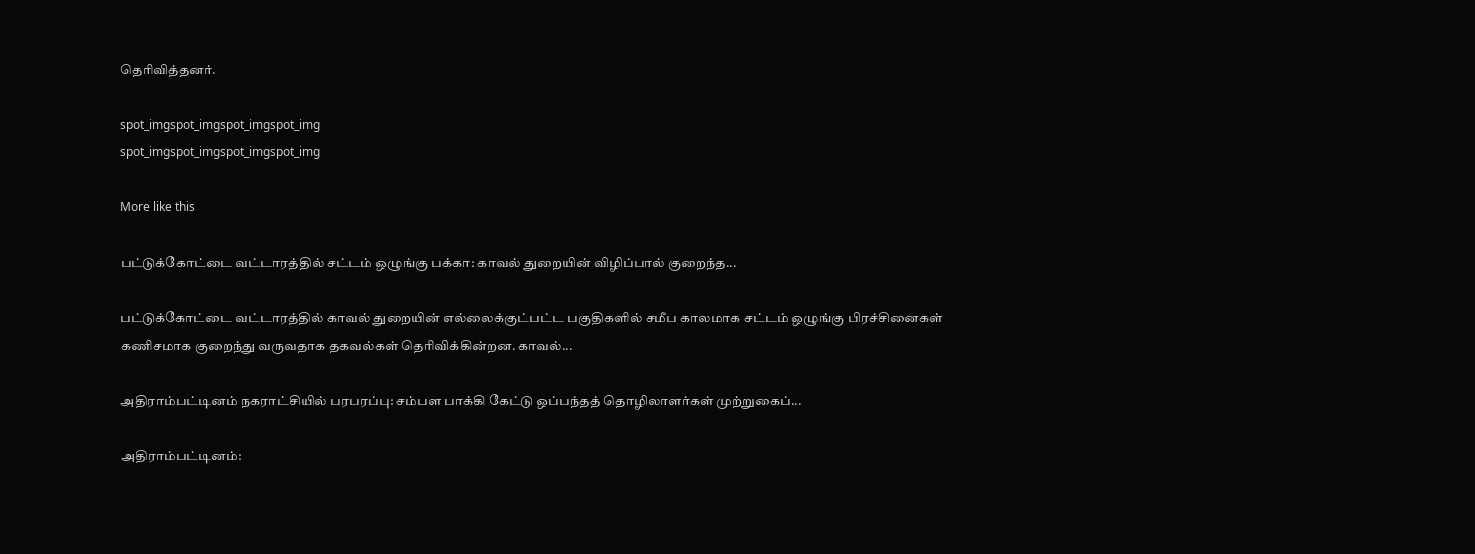தெரிவித்தனர்.

spot_imgspot_imgspot_imgspot_img
spot_imgspot_imgspot_imgspot_img

More like this

பட்டுக்கோட்டை வட்டாரத்தில் சட்டம் ஒழுங்கு பக்கா: காவல் துறையின் விழிப்பால் குறைந்த...

பட்டுக்கோட்டை வட்டாரத்தில் காவல் துறையின் எல்லைக்குட்பட்ட பகுதிகளில் சமீப காலமாக சட்டம் ஒழுங்கு பிரச்சினைகள் கணிசமாக குறைந்து வருவதாக தகவல்கள் தெரிவிக்கின்றன. காவல்...

அதிராம்பட்டினம் நகராட்சியில் பரபரப்பு: சம்பள பாக்கி கேட்டு ஒப்பந்தத் தொழிலாளர்கள் முற்றுகைப்...

அதிராம்பட்டினம்: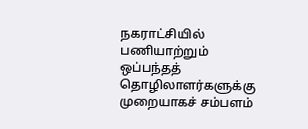நகராட்சியில் பணியாற்றும் ஒப்பந்தத் தொழிலாளர்களுக்கு முறையாகச் சம்பளம்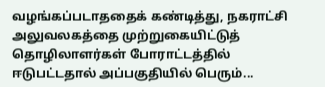வழங்கப்படாததைக் கண்டித்து, நகராட்சி அலுவலகத்தை முற்றுகையிட்டுத் தொழிலாளர்கள் போராட்டத்தில் ஈடுபட்டதால் அப்பகுதியில் பெரும்...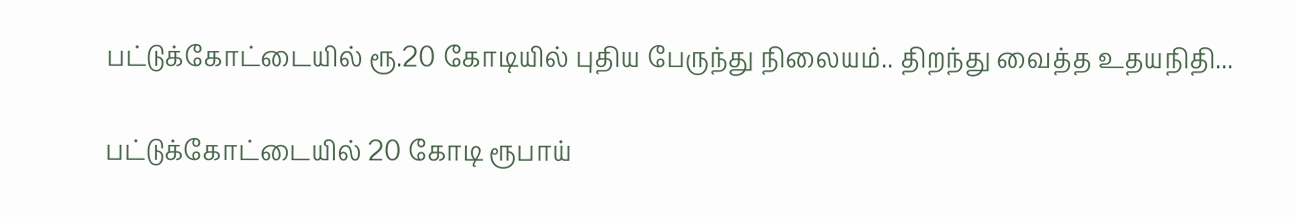பட்டுக்கோட்டையில் ரூ.20 கோடியில் புதிய பேருந்து நிலையம்.. திறந்து வைத்த உதயநிதி...

பட்டுக்கோட்டையில் 20 கோடி ரூபாய்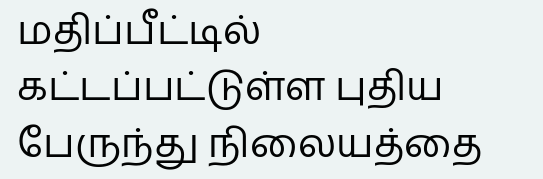மதிப்பீட்டில் கட்டப்பட்டுள்ள புதிய பேருந்து நிலையத்தை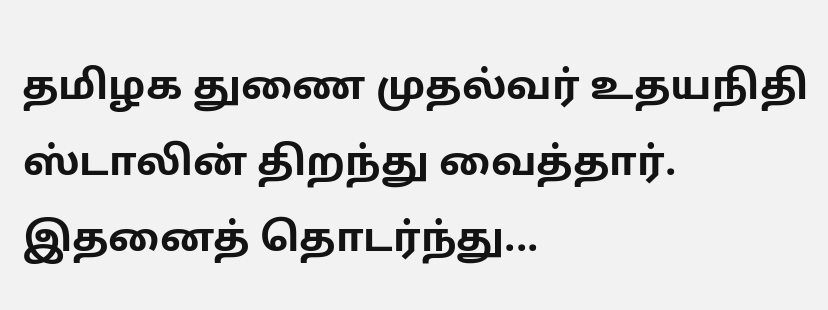தமிழக துணை முதல்வர் உதயநிதி ஸ்டாலின் திறந்து வைத்தார். இதனைத் தொடர்ந்து...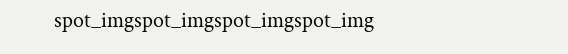spot_imgspot_imgspot_imgspot_img